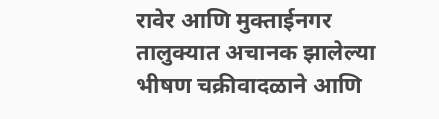रावेर आणि मुक्ताईनगर तालुक्यात अचानक झालेल्या भीषण चक्रीवादळाने आणि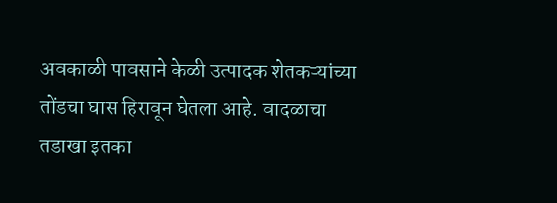अवकाळी पावसाने केळी उत्पादक शेतकऱ्यांच्या तोंडचा घास हिरावून घेतला आहे. वादळाचा तडाखा इतका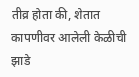तीव्र होता की, शेतात कापणीवर आलेली केळीची झाडे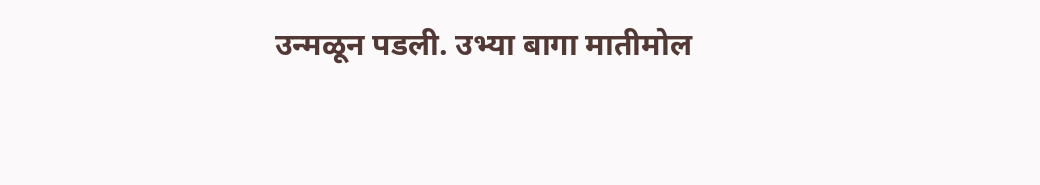उन्मळून पडली. उभ्या बागा मातीमोल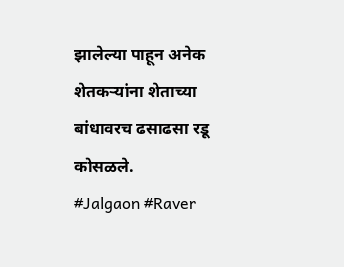झालेल्या पाहून अनेक शेतकऱ्यांना शेताच्या बांधावरच ढसाढसा रडू कोसळले.
#Jalgaon #Raver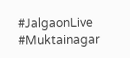#JalgaonLive #Muktainagar